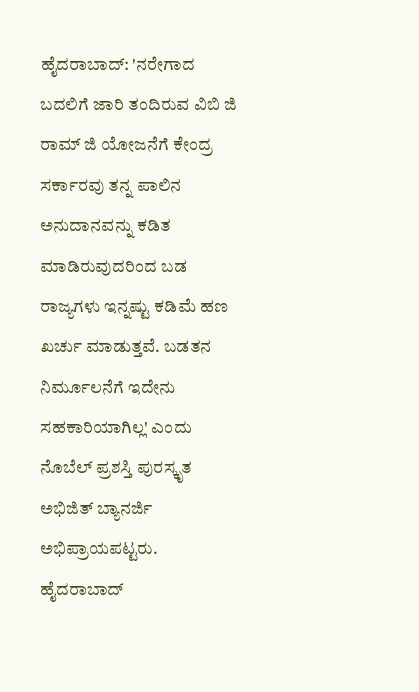ಹೈದರಾಬಾದ್: 'ನರೇಗಾದ ಬದಲಿಗೆ ಜಾರಿ ತಂದಿರುವ ವಿಬಿ ಜಿ ರಾಮ್ ಜಿ ಯೋಜನೆಗೆ ಕೇಂದ್ರ ಸರ್ಕಾರವು ತನ್ನ ಪಾಲಿನ ಅನುದಾನವನ್ನು ಕಡಿತ ಮಾಡಿರುವುದರಿಂದ ಬಡ ರಾಜ್ಯಗಳು ಇನ್ನಷ್ಟು ಕಡಿಮೆ ಹಣ ಖರ್ಚು ಮಾಡುತ್ತವೆ. ಬಡತನ ನಿರ್ಮೂಲನೆಗೆ ಇದೇನು ಸಹಕಾರಿಯಾಗಿಲ್ಲ' ಎಂದು ನೊಬೆಲ್ ಪ್ರಶಸ್ತಿ ಪುರಸ್ಕೃತ ಅಭಿಜಿತ್ ಬ್ಯಾನರ್ಜಿ ಅಭಿಪ್ರಾಯಪಟ್ಟರು.
ಹೈದರಾಬಾದ್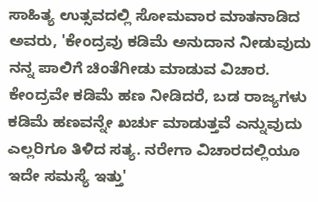ಸಾಹಿತ್ಯ ಉತ್ಸವದಲ್ಲಿ ಸೋಮವಾರ ಮಾತನಾಡಿದ ಅವರು, 'ಕೇಂದ್ರವು ಕಡಿಮೆ ಅನುದಾನ ನೀಡುವುದು ನನ್ನ ಪಾಲಿಗೆ ಚಿಂತೆಗೀಡು ಮಾಡುವ ವಿಚಾರ. ಕೇಂದ್ರವೇ ಕಡಿಮೆ ಹಣ ನೀಡಿದರೆ, ಬಡ ರಾಜ್ಯಗಳು ಕಡಿಮೆ ಹಣವನ್ನೇ ಖರ್ಚು ಮಾಡುತ್ತವೆ ಎನ್ನುವುದು ಎಲ್ಲರಿಗೂ ತಿಳಿದ ಸತ್ಯ. ನರೇಗಾ ವಿಚಾರದಲ್ಲಿಯೂ ಇದೇ ಸಮಸ್ಯೆ ಇತ್ತು'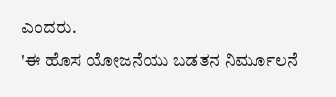ಎಂದರು.
'ಈ ಹೊಸ ಯೋಜನೆಯು ಬಡತನ ನಿರ್ಮೂಲನೆ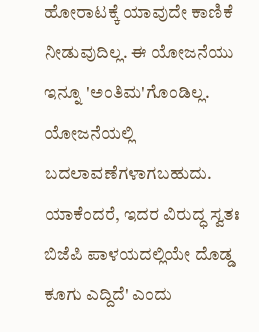ಹೋರಾಟಕ್ಕೆ ಯಾವುದೇ ಕಾಣಿಕೆ ನೀಡುವುದಿಲ್ಲ. ಈ ಯೋಜನೆಯು ಇನ್ನೂ 'ಅಂತಿಮ'ಗೊಂಡಿಲ್ಲ. ಯೋಜನೆಯಲ್ಲಿ ಬದಲಾವಣೆಗಳಾಗಬಹುದು. ಯಾಕೆಂದರೆ, ಇದರ ವಿರುದ್ಧ ಸ್ವತಃ ಬಿಜೆಪಿ ಪಾಳಯದಲ್ಲಿಯೇ ದೊಡ್ಡ ಕೂಗು ಎದ್ದಿದೆ' ಎಂದು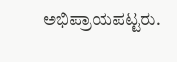ಅಭಿಪ್ರಾಯಪಟ್ಟರು.